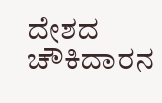ದೇಶದ ಚೌಕಿದಾರನ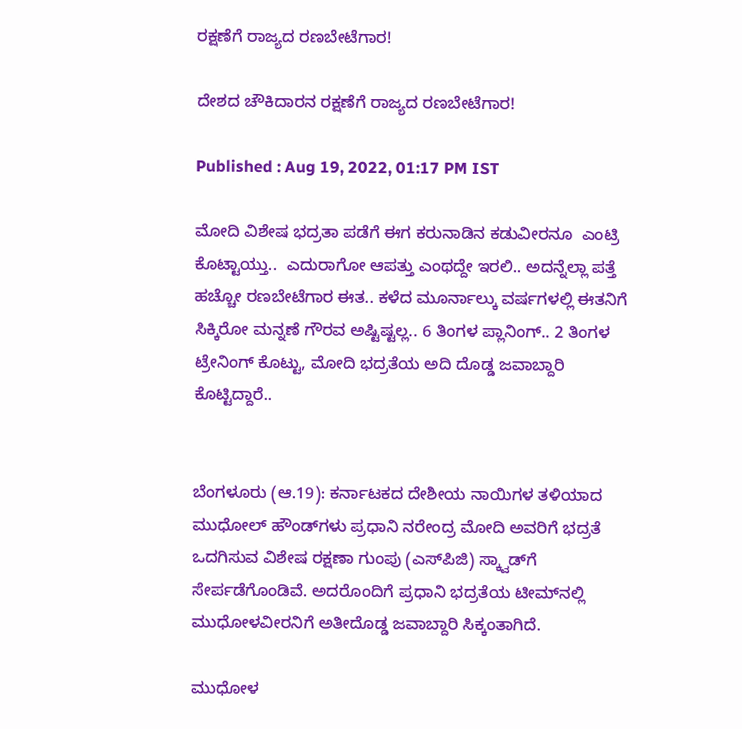ರಕ್ಷಣೆಗೆ ರಾಜ್ಯದ ರಣಬೇಟೆಗಾರ!

ದೇಶದ ಚೌಕಿದಾರನ ರಕ್ಷಣೆಗೆ ರಾಜ್ಯದ ರಣಬೇಟೆಗಾರ!

Published : Aug 19, 2022, 01:17 PM IST

ಮೋದಿ ವಿಶೇಷ ಭದ್ರತಾ ಪಡೆಗೆ ಈಗ ಕರುನಾಡಿನ ಕಡುವೀರನೂ  ಎಂಟ್ರಿ ಕೊಟ್ಟಾಯ್ತು..  ಎದುರಾಗೋ ಆಪತ್ತು ಎಂಥದ್ದೇ ಇರಲಿ.. ಅದನ್ನೆಲ್ಲಾ ಪತ್ತೆ ಹಚ್ಚೋ ರಣಬೇಟೆಗಾರ ಈತ.. ಕಳೆದ ಮೂರ್ನಾಲ್ಕು ವರ್ಷಗಳಲ್ಲಿ ಈತನಿಗೆ ಸಿಕ್ಕಿರೋ ಮನ್ನಣೆ ಗೌರವ ಅಷ್ಟಿಷ್ಟಲ್ಲ.. 6 ತಿಂಗಳ ಪ್ಲಾನಿಂಗ್.. 2 ತಿಂಗಳ ಟ್ರೇನಿಂಗ್ ಕೊಟ್ಟು, ಮೋದಿ ಭದ್ರತೆಯ ಅದಿ ದೊಡ್ಡ ಜವಾಬ್ದಾರಿ ಕೊಟ್ಟಿದ್ದಾರೆ..


ಬೆಂಗಳೂರು (ಆ.19): ಕರ್ನಾಟಕದ ದೇಶೀಯ ನಾಯಿಗಳ ತಳಿಯಾದ ಮುಧೋಲ್ ಹೌಂಡ್‌ಗಳು ಪ್ರಧಾನಿ ನರೇಂದ್ರ ಮೋದಿ ಅವರಿಗೆ ಭದ್ರತೆ ಒದಗಿಸುವ ವಿಶೇಷ ರಕ್ಷಣಾ ಗುಂಪು (ಎಸ್‌ಪಿಜಿ) ಸ್ಕ್ವಾಡ್‌ಗೆ ಸೇರ್ಪಡೆಗೊಂಡಿವೆ. ಅದರೊಂದಿಗೆ ಪ್ರಧಾನಿ ಭದ್ರತೆಯ ಟೀಮ್‌ನಲ್ಲಿ ಮುಧೋಳವೀರನಿಗೆ ಅತೀದೊಡ್ಡ ಜವಾಬ್ದಾರಿ ಸಿಕ್ಕಂತಾಗಿದೆ.

ಮುಧೋಳ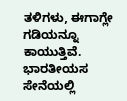ತಳಿಗಳು, ಈಗಾಗ್ಲೇ ಗಡಿಯನ್ನೂ ಕಾಯುತ್ತಿವೆ. ಭಾರತೀಯಸ ಸೇನೆಯಲ್ಲಿ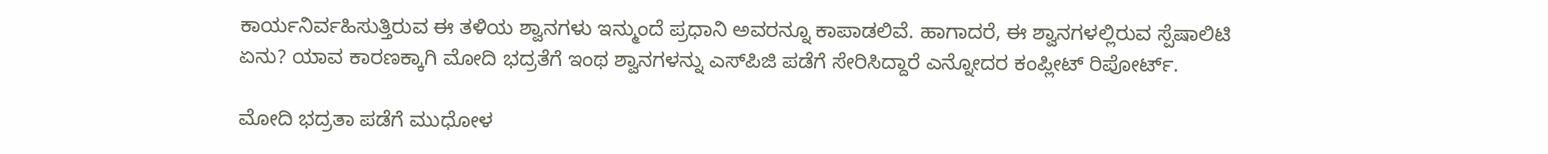ಕಾರ್ಯನಿರ್ವಹಿಸುತ್ತಿರುವ ಈ ತಳಿಯ ಶ್ವಾನಗಳು ಇನ್ಮುಂದೆ ಪ್ರಧಾನಿ ಅವರನ್ನೂ ಕಾಪಾಡಲಿವೆ. ಹಾಗಾದರೆ, ಈ ಶ್ವಾನಗಳಲ್ಲಿರುವ ಸ್ಪೆಷಾಲಿಟಿ ಏನು? ಯಾವ ಕಾರಣಕ್ಕಾಗಿ ಮೋದಿ ಭದ್ರತೆಗೆ ಇಂಥ ಶ್ವಾನಗಳನ್ನು ಎಸ್‌ಪಿಜಿ ಪಡೆಗೆ ಸೇರಿಸಿದ್ದಾರೆ ಎನ್ನೋದರ ಕಂಪ್ಲೀಟ್‌ ರಿಪೋರ್ಟ್‌.

ಮೋದಿ ಭದ್ರತಾ ಪಡೆಗೆ ಮುಧೋಳ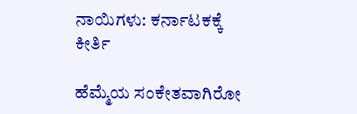ನಾಯಿಗಳು: ಕರ್ನಾಟಕಕ್ಕೆ ಕೀರ್ತಿ

ಹೆಮ್ಮೆಯ ಸಂಕೇತವಾಗಿರೋ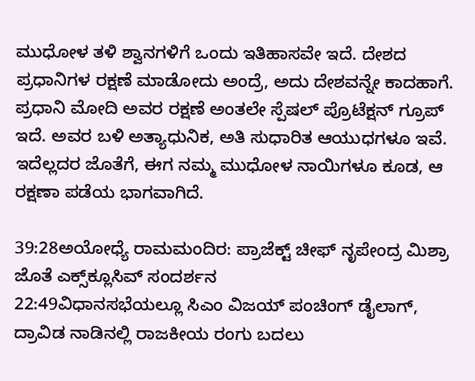ಮುಧೋಳ ತಳಿ ಶ್ವಾನಗಳಿಗೆ ಒಂದು ಇತಿಹಾಸವೇ ಇದೆ. ದೇಶದ ಪ್ರಧಾನಿಗಳ ರಕ್ಷಣೆ ಮಾಡೋದು ಅಂದ್ರೆ, ಅದು ದೇಶವನ್ನೇ ಕಾದಹಾಗೆ. ಪ್ರಧಾನಿ ಮೋದಿ ಅವರ ರಕ್ಷಣೆ ಅಂತಲೇ ಸ್ಪೆಷಲ್ ಪ್ರೊಟೆಕ್ಷನ್ ಗ್ರೂಪ್ ಇದೆ. ಅವರ ಬಳಿ ಅತ್ಯಾಧುನಿಕ, ಅತಿ ಸುಧಾರಿತ ಆಯುಧಗಳೂ ಇವೆ. ಇದೆಲ್ಲದರ ಜೊತೆಗೆ, ಈಗ ನಮ್ಮ ಮುಧೋಳ ನಾಯಿಗಳೂ ಕೂಡ, ಆ ರಕ್ಷಣಾ ಪಡೆಯ ಭಾಗವಾಗಿದೆ.

39:28ಅಯೋಧ್ಯೆ ರಾಮಮಂದಿರ: ಪ್ರಾಜೆಕ್ಟ್ ಚೀಫ್ ನೃಪೇಂದ್ರ ಮಿಶ್ರಾ ಜೊತೆ ಎಕ್ಸ್‌ಕ್ಲೂಸಿವ್ ಸಂದರ್ಶನ
22:49ವಿಧಾನಸಭೆಯಲ್ಲೂ ಸಿಎಂ ವಿಜಯ್ ಪಂಚಿಂಗ್ ಡೈಲಾಗ್, ದ್ರಾವಿಡ ನಾಡಿನಲ್ಲಿ ರಾಜಕೀಯ ರಂಗು ಬದಲು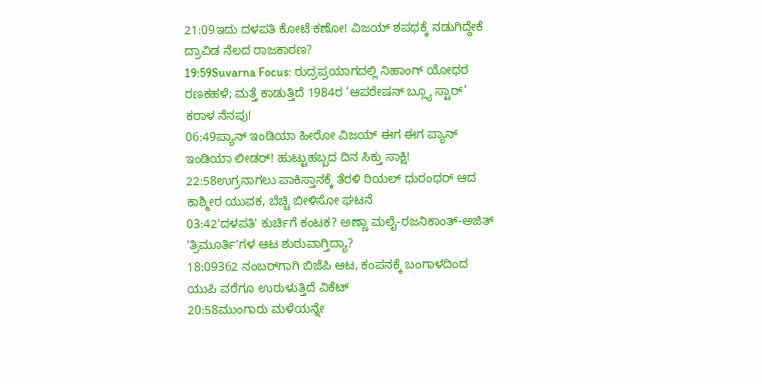21:09ಇದು ದಳಪತಿ ಕೋಟೆ ಕಣೋ! ವಿಜಯ್ ಶಪಥಕ್ಕೆ ನಡುಗಿದ್ದೇಕೆ ದ್ರಾವಿಡ ನೆಲದ ರಾಜಕಾರಣ?
19:59Suvarna Focus: ರುದ್ರಪ್ರಯಾಗದಲ್ಲಿ ನಿಹಾಂಗ್ ಯೋಧರ ರಣಕಹಳೆ; ಮತ್ತೆ ಕಾಡುತ್ತಿದೆ 1984ರ ‘ಆಪರೇಷನ್ ಬ್ಲ್ಯೂ ಸ್ಟಾರ್’ ಕರಾಳ ನೆನಪು!
06:49ಪ್ಯಾನ್ ಇಂಡಿಯಾ ಹೀರೋ ವಿಜಯ್ ಈಗ ಈಗ ಪ್ಯಾನ್ ಇಂಡಿಯಾ ಲೀಡರ್! ಹುಟ್ಟುಹಬ್ಬದ ದಿನ ಸಿಕ್ತು ಸಾಕ್ಷಿ!
22:58ಉಗ್ರನಾಗಲು ಪಾಕಿಸ್ತಾನಕ್ಕೆ ತೆರಳಿ ರಿಯಲ್ ಧುರಂಧರ್ ಆದ ಕಾಶ್ಮೀರ ಯುವಕ, ಬೆಚ್ಚಿ ಬೀಳಿಸೋ ಘಟನೆ
03:42'ದಳಪತಿ' ಕುರ್ಚಿಗೆ ಕಂಟಕ? ಅಣ್ಣಾ ಮಲೈ-ರಜನಿಕಾಂತ್-ಅಜಿತ್ 'ತ್ರಿಮೂರ್ತಿ'ಗಳ ಆಟ ಶುರುವಾಗ್ತಿದ್ಯಾ?
18:09362 ನಂಬರ್‌ಗಾಗಿ ಬಿಜೆಪಿ ಆಟ, ಕಂಪನಕ್ಕೆ ಬಂಗಾಳದಿಂದ ಯುಪಿ ವರೆಗೂ ಉರುಳುತ್ತಿದೆ ವಿಕೆಟ್
20:58ಮುಂಗಾರು ಮಳೆಯನ್ನೇ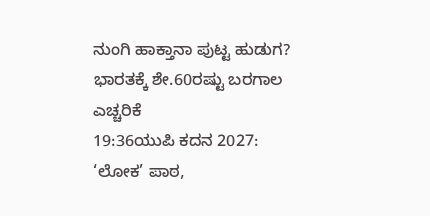ನುಂಗಿ ಹಾಕ್ತಾನಾ ಪುಟ್ಟ ಹುಡುಗ? ಭಾರತಕ್ಕೆ ಶೇ.60ರಷ್ಟು ಬರಗಾಲ ಎಚ್ಚರಿಕೆ
19:36ಯುಪಿ ಕದನ 2027: ‘ಲೋಕ’ ಪಾಠ,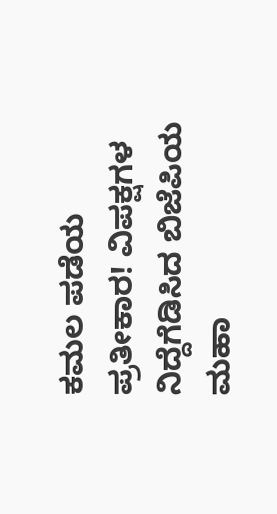ಕಮಲ ಪಡೆಯ ಪ್ರತೀಕಾರ! ವಿಪಕ್ಷಗಳ ನಿದ್ದೆಗೆಡಿಸಿದ ಬಿಜೆಪಿಯ ಮಹಾ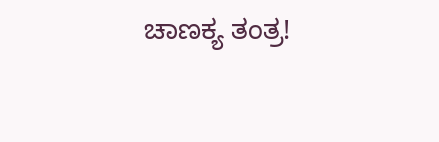ಚಾಣಕ್ಯ ತಂತ್ರ!